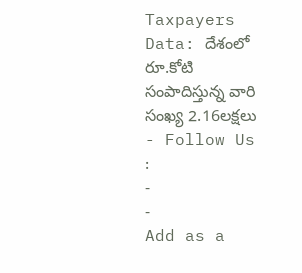Taxpayers Data: దేశంలో రూ.కోటి సంపాదిస్తున్న వారి సంఖ్య 2.16లక్షలు
- Follow Us :
-
-
Add as a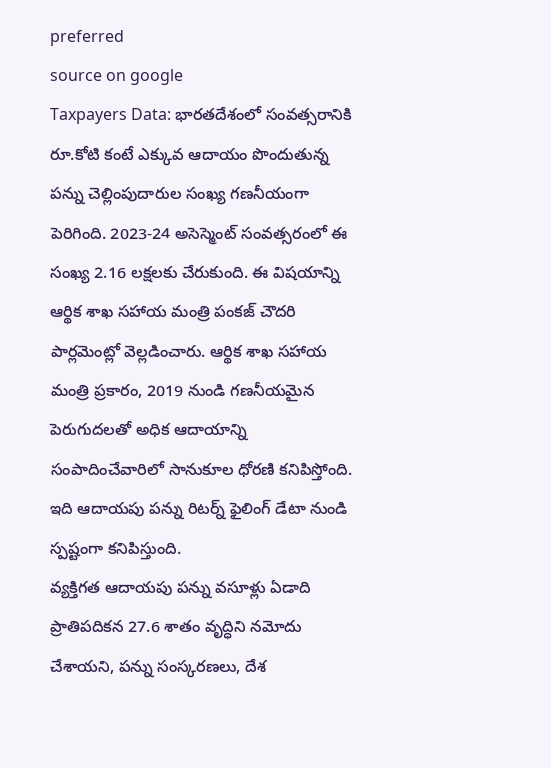preferred
source on google
Taxpayers Data: భారతదేశంలో సంవత్సరానికి రూ.కోటి కంటే ఎక్కువ ఆదాయం పొందుతున్న పన్ను చెల్లింపుదారుల సంఖ్య గణనీయంగా పెరిగింది. 2023-24 అసెస్మెంట్ సంవత్సరంలో ఈ సంఖ్య 2.16 లక్షలకు చేరుకుంది. ఈ విషయాన్ని ఆర్థిక శాఖ సహాయ మంత్రి పంకజ్ చౌదరి పార్లమెంట్లో వెల్లడించారు. ఆర్థిక శాఖ సహాయ మంత్రి ప్రకారం, 2019 నుండి గణనీయమైన పెరుగుదలతో అధిక ఆదాయాన్ని సంపాదించేవారిలో సానుకూల ధోరణి కనిపిస్తోంది. ఇది ఆదాయపు పన్ను రిటర్న్ ఫైలింగ్ డేటా నుండి స్పష్టంగా కనిపిస్తుంది.
వ్యక్తిగత ఆదాయపు పన్ను వసూళ్లు ఏడాది ప్రాతిపదికన 27.6 శాతం వృద్ధిని నమోదు చేశాయని, పన్ను సంస్కరణలు, దేశ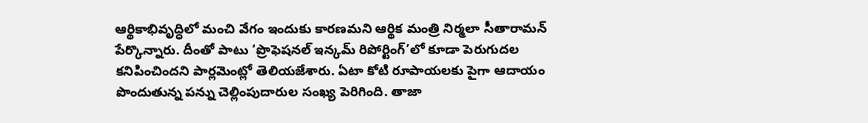ఆర్థికాభివృద్ధిలో మంచి వేగం ఇందుకు కారణమని ఆర్థిక మంత్రి నిర్మలా సీతారామన్ పేర్కొన్నారు. దీంతో పాటు ‘ప్రొఫెషనల్ ఇన్కమ్ రిపోర్టింగ్’లో కూడా పెరుగుదల కనిపించిందని పార్లమెంట్లో తెలియజేశారు. ఏటా కోటి రూపాయలకు పైగా ఆదాయం పొందుతున్న పన్ను చెల్లింపుదారుల సంఖ్య పెరిగింది. తాజా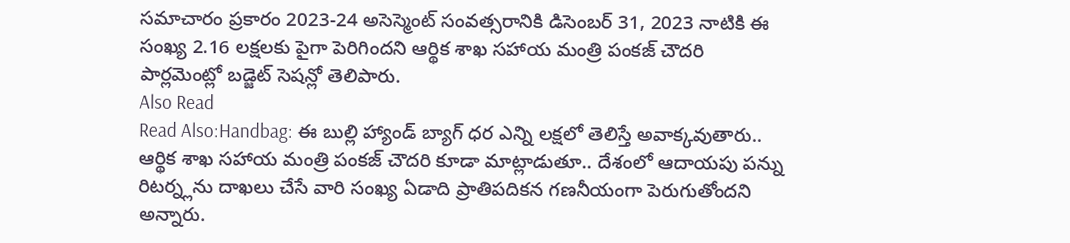సమాచారం ప్రకారం 2023-24 అసెస్మెంట్ సంవత్సరానికి డిసెంబర్ 31, 2023 నాటికి ఈ సంఖ్య 2.16 లక్షలకు పైగా పెరిగిందని ఆర్థిక శాఖ సహాయ మంత్రి పంకజ్ చౌదరి పార్లమెంట్లో బడ్జెట్ సెషన్లో తెలిపారు.
Also Read
Read Also:Handbag: ఈ బుల్లి హ్యాండ్ బ్యాగ్ ధర ఎన్ని లక్షలో తెలిస్తే అవాక్కవుతారు..
ఆర్థిక శాఖ సహాయ మంత్రి పంకజ్ చౌదరి కూడా మాట్లాడుతూ.. దేశంలో ఆదాయపు పన్ను రిటర్న్లను దాఖలు చేసే వారి సంఖ్య ఏడాది ప్రాతిపదికన గణనీయంగా పెరుగుతోందని అన్నారు.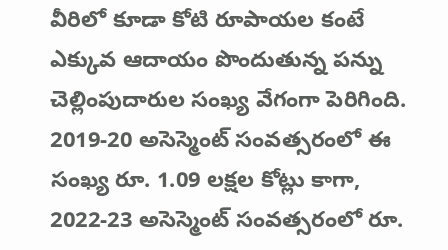వీరిలో కూడా కోటి రూపాయల కంటే ఎక్కువ ఆదాయం పొందుతున్న పన్ను చెల్లింపుదారుల సంఖ్య వేగంగా పెరిగింది. 2019-20 అసెస్మెంట్ సంవత్సరంలో ఈ సంఖ్య రూ. 1.09 లక్షల కోట్లు కాగా, 2022-23 అసెస్మెంట్ సంవత్సరంలో రూ.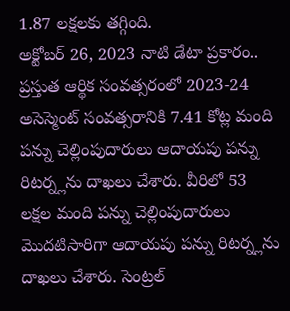1.87 లక్షలకు తగ్గింది.
అక్టోబర్ 26, 2023 నాటి డేటా ప్రకారం.. ప్రస్తుత ఆర్థిక సంవత్సరంలో 2023-24 అసెస్మెంట్ సంవత్సరానికి 7.41 కోట్ల మంది పన్ను చెల్లింపుదారులు ఆదాయపు పన్ను రిటర్న్లను దాఖలు చేశారు. వీరిలో 53 లక్షల మంది పన్ను చెల్లింపుదారులు మొదటిసారిగా ఆదాయపు పన్ను రిటర్న్లను దాఖలు చేశారు. సెంట్రల్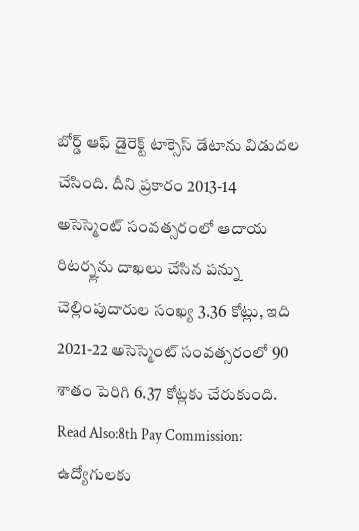బోర్డ్ ఆఫ్ డైరెక్ట్ టాక్సెస్ డేటాను విడుదల చేసింది. దీని ప్రకారం 2013-14 అసెస్మెంట్ సంవత్సరంలో ఆదాయ రిటర్న్లను దాఖలు చేసిన పన్ను చెల్లింపుదారుల సంఖ్య 3.36 కోట్లు, ఇది 2021-22 అసెస్మెంట్ సంవత్సరంలో 90 శాతం పెరిగి 6.37 కోట్లకు చేరుకుంది.
Read Also:8th Pay Commission: ఉద్యోగులకు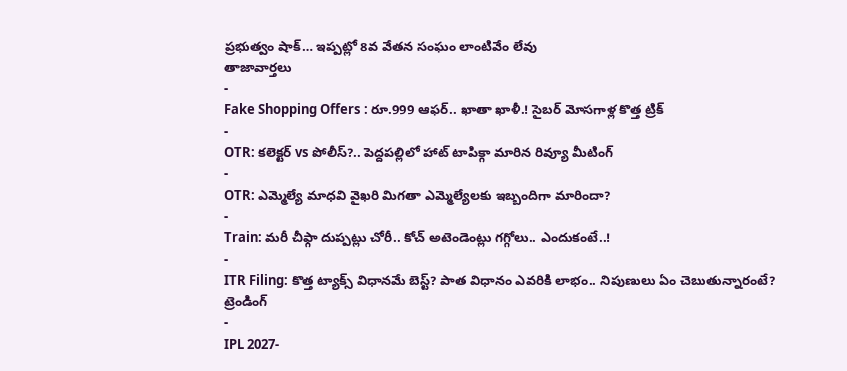ప్రభుత్వం షాక్… ఇప్పట్లో 8వ వేతన సంఘం లాంటివేం లేవు
తాజావార్తలు
-
Fake Shopping Offers : రూ.999 ఆఫర్.. ఖాతా ఖాళీ.! సైబర్ మోసగాళ్ల కొత్త ట్రిక్
-
OTR: కలెక్టర్ vs పోలీస్?.. పెద్దపల్లిలో హాట్ టాపిక్గా మారిన రివ్యూ మీటింగ్
-
OTR: ఎమ్మెల్యే మాధవి వైఖరి మిగతా ఎమ్మెల్యేలకు ఇబ్బందిగా మారిందా?
-
Train: మరీ చీఫ్గా దుప్పట్లు చోరీ.. కోచ్ అటెండెంట్లు గగ్గోలు.. ఎందుకంటే..!
-
ITR Filing: కొత్త ట్యాక్స్ విధానమే బెస్ట్? పాత విధానం ఎవరికి లాభం.. నిపుణులు ఏం చెబుతున్నారంటే?
ట్రెండింగ్
-
IPL 2027-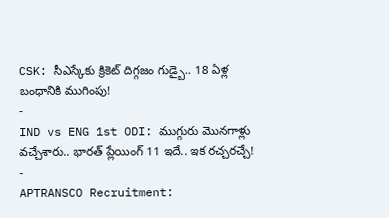CSK: సీఎస్కేకు క్రికెట్ దిగ్గజం గుడ్బై.. 18 ఏళ్ల బంధానికి ముగింపు!
-
IND vs ENG 1st ODI: ముగ్గురు మొనగాళ్లు వచ్చేశారు.. భారత్ ప్లేయింగ్ 11 ఇదే.. ఇక రచ్చరచ్చే!
-
APTRANSCO Recruitment: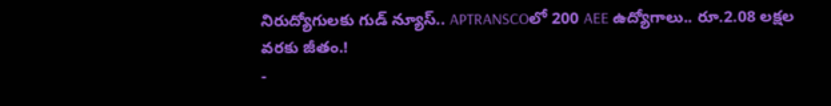నిరుద్యోగులకు గుడ్ న్యూస్.. APTRANSCOలో 200 AEE ఉద్యోగాలు.. రూ.2.08 లక్షల వరకు జీతం.!
-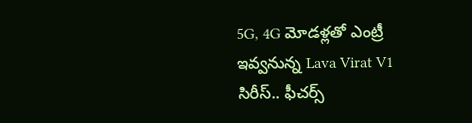5G, 4G మోడళ్లతో ఎంట్రీ ఇవ్వనున్న Lava Virat V1 సిరీస్.. ఫీచర్స్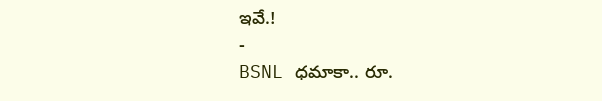ఇవే.!
-
BSNL ధమాకా.. రూ.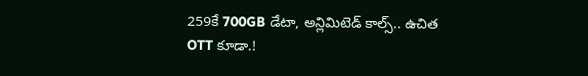259కే 700GB డేటా, అన్లిమిటెడ్ కాల్స్.. ఉచిత OTT కూడా.!